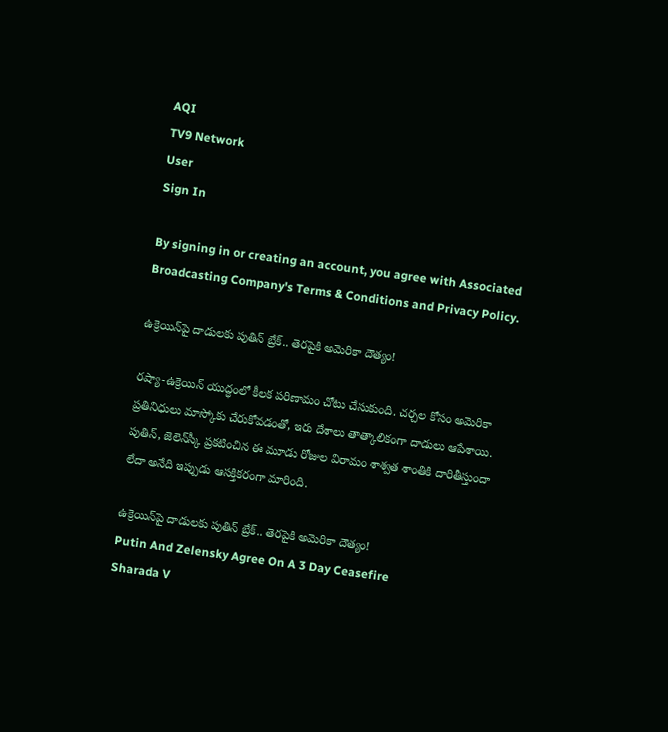AQI
TV9 Network
User
Sign In

By signing in or creating an account, you agree with Associated Broadcasting Company's Terms & Conditions and Privacy Policy.

ఉక్రెయిన్‌పై దాడులకు పుతిన్ బ్రేక్.. తెరపైకి అమెరికా దౌత్యం!

రష్యా-ఉక్రెయిన్ యుద్ధంలో కీలక పరిణామం చోటు చేసుకుంది. చర్చల కోసం అమెరికా ప్రతినిధులు మాస్కోకు చేరుకోవడంతో, ఇరు దేశాలు తాత్కాలికంగా దాడులు ఆపేశాయి. పుతిన్, జెలెన్‌స్కీ ప్రకటించిన ఈ మూడు రోజుల విరామం శాశ్వత శాంతికి దారితీస్తుందా లేదా అనేది ఇప్పుడు ఆసక్తికరంగా మారింది.

ఉక్రెయిన్‌పై దాడులకు పుతిన్ బ్రేక్.. తెరపైకి అమెరికా దౌత్యం!
Putin And Zelensky Agree On A 3 Day Ceasefire
Sharada V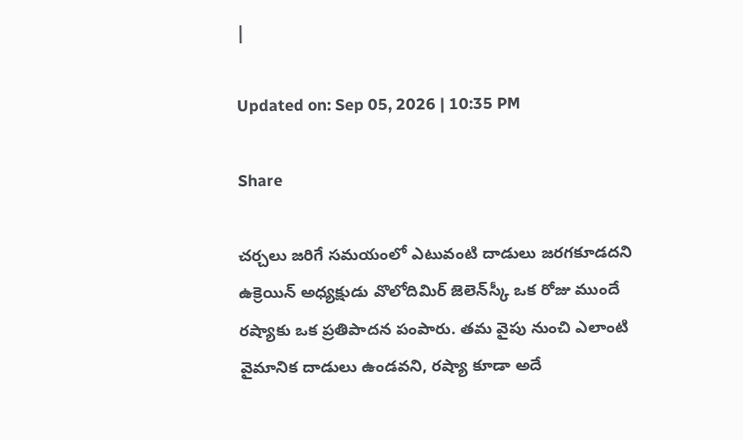|

Updated on: Sep 05, 2026 | 10:35 PM

Share

చర్చలు జరిగే సమయంలో ఎటువంటి దాడులు జరగకూడదని ఉక్రెయిన్ అధ్యక్షుడు వొలోదిమిర్ జెలెన్‌స్కీ ఒక రోజు ముందే రష్యాకు ఒక ప్రతిపాదన పంపారు. తమ వైపు నుంచి ఎలాంటి వైమానిక దాడులు ఉండవని, రష్యా కూడా అదే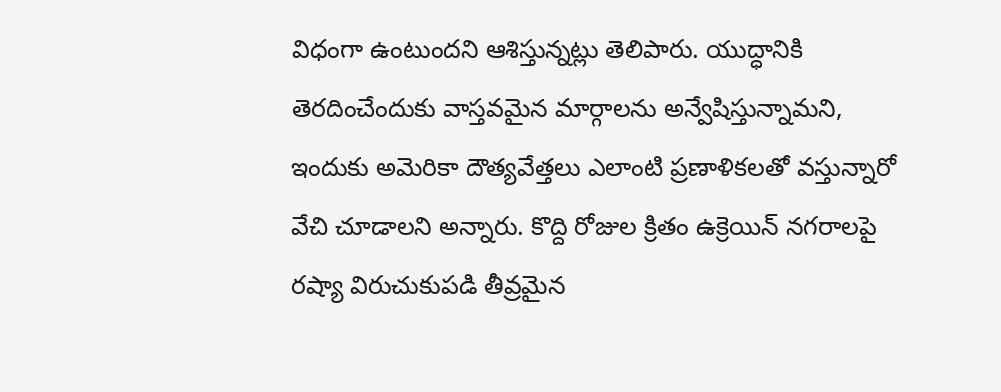విధంగా ఉంటుందని ఆశిస్తున్నట్లు తెలిపారు. యుద్ధానికి తెరదించేందుకు వాస్తవమైన మార్గాలను అన్వేషిస్తున్నామని, ఇందుకు అమెరికా దౌత్యవేత్తలు ఎలాంటి ప్రణాళికలతో వస్తున్నారో వేచి చూడాలని అన్నారు. కొద్ది రోజుల క్రితం ఉక్రెయిన్ నగరాలపై రష్యా విరుచుకుపడి తీవ్రమైన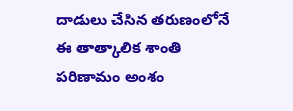దాడులు చేసిన తరుణంలోనే ఈ తాత్కాలిక శాంతి పరిణామం అంశం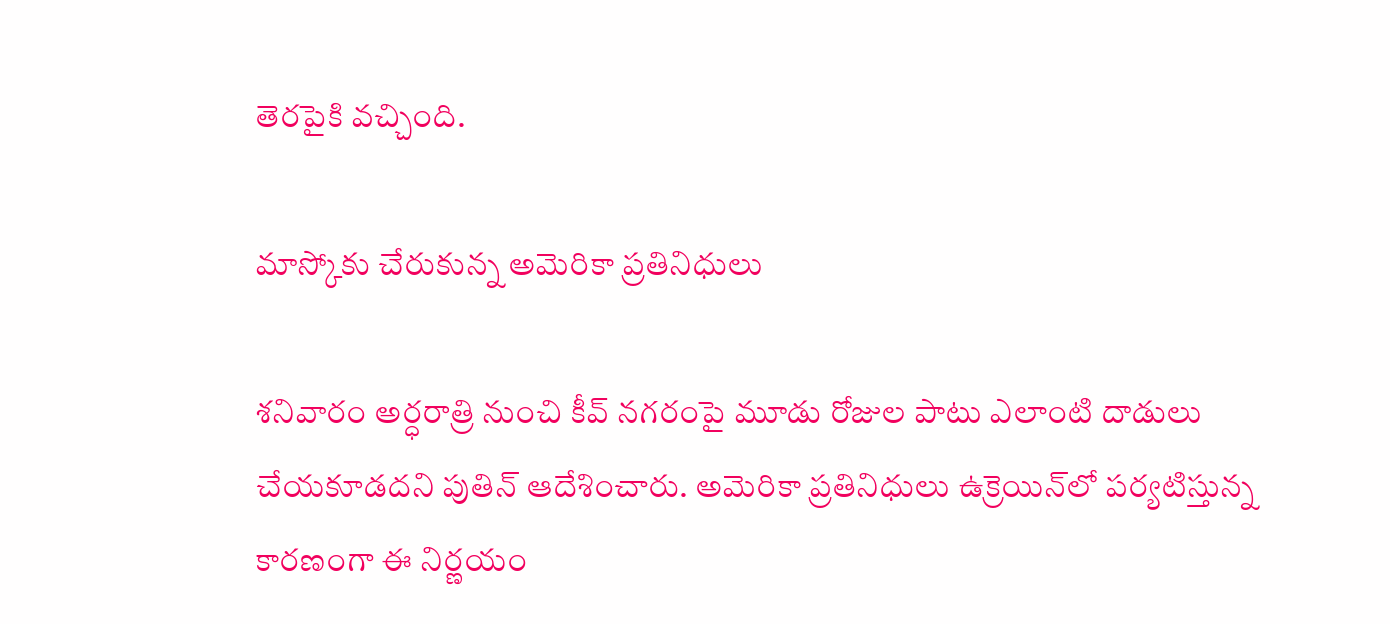తెరపైకి వచ్చింది.

మాస్కోకు చేరుకున్న అమెరికా ప్రతినిధులు

శనివారం అర్ధరాత్రి నుంచి కీవ్ నగరంపై మూడు రోజుల పాటు ఎలాంటి దాడులు చేయకూడదని పుతిన్ ఆదేశించారు. అమెరికా ప్రతినిధులు ఉక్రెయిన్‌లో పర్యటిస్తున్న కారణంగా ఈ నిర్ణయం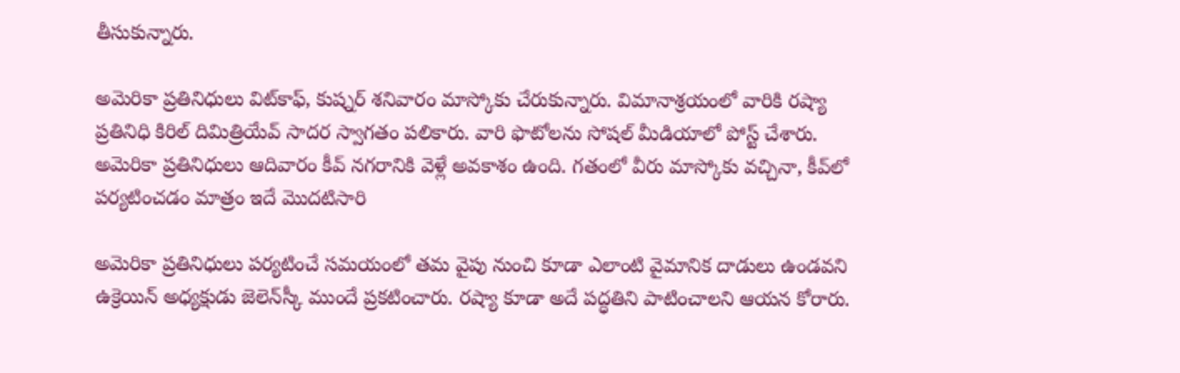తీసుకున్నారు.

అమెరికా ప్రతినిధులు విట్‌కాఫ్, కుష్నర్‌ శనివారం మాస్కోకు చేరుకున్నారు. విమానాశ్రయంలో వారికి రష్యా ప్రతినిధి కిరిల్ దిమిత్రియేవ్ సాదర స్వాగతం పలికారు. వారి ఫొటోలను సోషల్ మీడియాలో పోస్ట్ చేశారు.  అమెరికా ప్రతినిధులు ఆదివారం కీవ్ నగరానికి వెళ్లే అవకాశం ఉంది. గతంలో వీరు మాస్కోకు వచ్చినా, కీవ్‌లో పర్యటించడం మాత్రం ఇదే మొదటిసారి

అమెరికా ప్రతినిధులు పర్యటించే సమయంలో తమ వైపు నుంచి కూడా ఎలాంటి వైమానిక దాడులు ఉండవని ఉక్రెయిన్ అధ్యక్షుడు జెలెన్‌స్కీ ముందే ప్రకటించారు. రష్యా కూడా అదే పద్ధతిని పాటించాలని ఆయన కోరారు.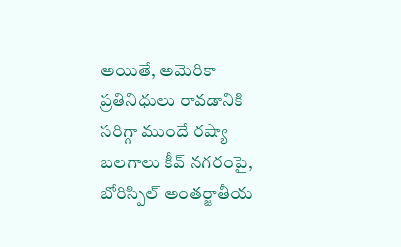అయితే, అమెరికా ప్రతినిధులు రావడానికి సరిగ్గా ముందే రష్యా బలగాలు కీవ్ నగరంపై, బోరిస్పిల్ అంతర్జాతీయ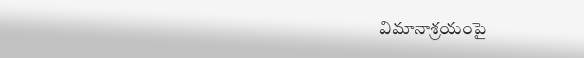విమానాశ్రయంపై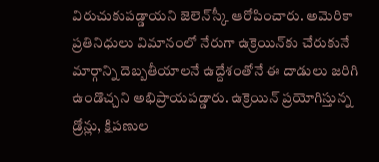విరుచుకుపడ్డాయని జెలెన్‌స్కీ ఆరోపించారు. అమెరికా ప్రతినిధులు విమానంలో నేరుగా ఉక్రెయిన్‌కు చేరుకునే మార్గాన్ని దెబ్బతీయాలనే ఉద్దేశంతోనే ఈ దాడులు జరిగి ఉండొచ్చని అభిప్రాయపడ్డారు. ఉక్రెయిన్ ప్రయోగిస్తున్న డ్రోన్లు, క్షిపణుల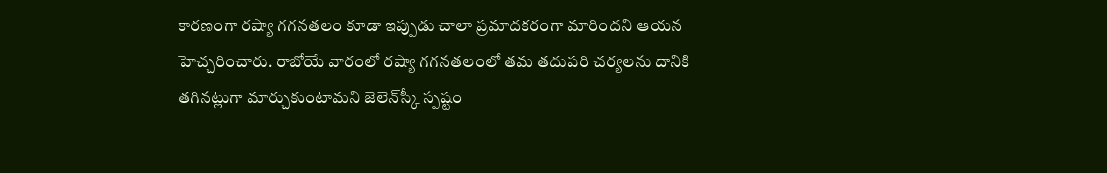కారణంగా రష్యా గగనతలం కూడా ఇప్పుడు చాలా ప్రమాదకరంగా మారిందని ఆయన హెచ్చరించారు. రాబోయే వారంలో రష్యా గగనతలంలో తమ తదుపరి చర్యలను దానికి తగినట్లుగా మార్చుకుంటామని జెలెన్‌స్కీ స్పష్టం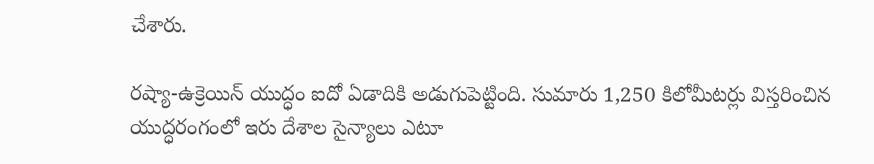చేశారు.

రష్యా-ఉక్రెయిన్ యుద్ధం ఐదో ఏడాదికి అడుగుపెట్టింది. సుమారు 1,250 కిలోమీటర్లు విస్తరించిన యుద్ధరంగంలో ఇరు దేశాల సైన్యాలు ఎటూ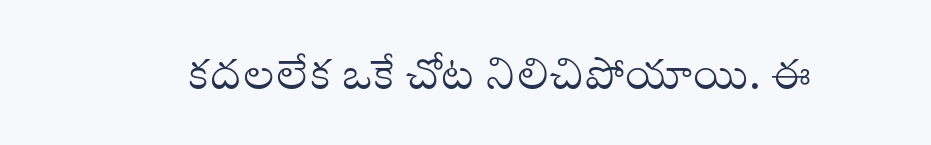కదలలేక ఒకే చోట నిలిచిపోయాయి. ఈ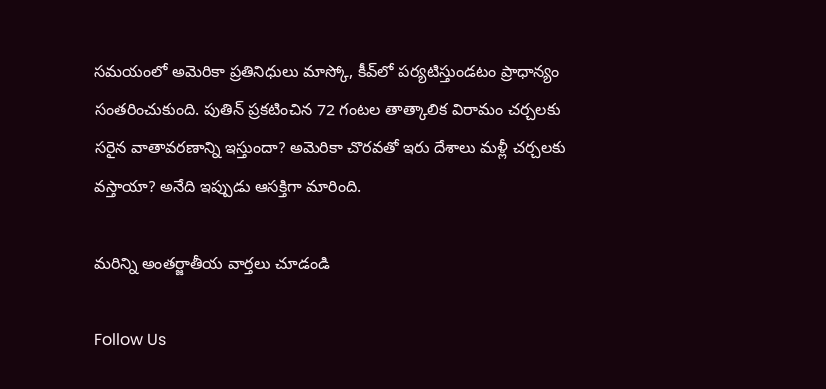సమయంలో అమెరికా ప్రతినిధులు మాస్కో, కీవ్‌లో పర్యటిస్తుండటం ప్రాధాన్యం సంతరించుకుంది. పుతిన్ ప్రకటించిన 72 గంటల తాత్కాలిక విరామం చర్చలకు సరైన వాతావరణాన్ని ఇస్తుందా? అమెరికా చొరవతో ఇరు దేశాలు మళ్లీ చర్చలకు  వస్తాయా? అనేది ఇప్పుడు ఆసక్తిగా మారింది.

మరిన్ని అంతర్జాతీయ వార్తలు చూడండి

Follow Us